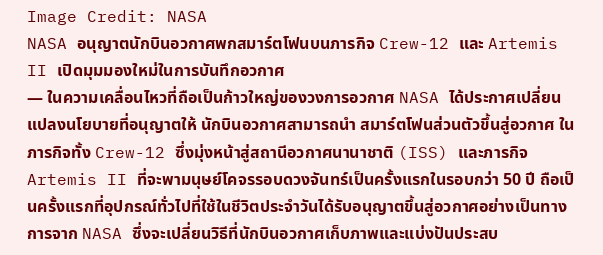Image Credit: NASA
NASA อนุญาตนักบินอวกาศพกสมาร์ตโฟนบนภารกิจ Crew-12 และ Artemis II เปิดมุมมองใหม่ในการบันทึกอวกาศ
— ในความเคลื่อนไหวที่ถือเป็นก้าวใหญ่ของวงการอวกาศ NASA ได้ประกาศเปลี่ยนแปลงนโยบายที่อนุญาตให้ นักบินอวกาศสามารถนำ สมาร์ตโฟนส่วนตัวขึ้นสู่อวกาศ ในภารกิจทั้ง Crew-12 ซึ่งมุ่งหน้าสู่สถานีอวกาศนานาชาติ (ISS) และภารกิจ Artemis II ที่จะพามนุษย์โคจรรอบดวงจันทร์เป็นครั้งแรกในรอบกว่า 50 ปี ถือเป็นครั้งแรกที่อุปกรณ์ทั่วไปที่ใช้ในชีวิตประจำวันได้รับอนุญาตขึ้นสู่อวกาศอย่างเป็นทางการจาก NASA ซึ่งจะเปลี่ยนวิธีที่นักบินอวกาศเก็บภาพและแบ่งปันประสบ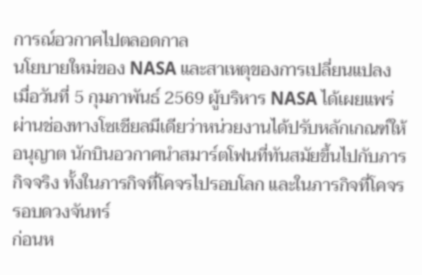การณ์อวกาศไปตลอดกาล
นโยบายใหม่ของ NASA และสาเหตุของการเปลี่ยนแปลง
เมื่อวันที่ 5 กุมภาพันธ์ 2569 ผู้บริหาร NASA ได้เผยแพร่ผ่านช่องทางโซเชียลมีเดียว่าหน่วยงานได้ปรับหลักเกณฑ์ให้อนุญาต นักบินอวกาศนำสมาร์ตโฟนที่ทันสมัยขึ้นไปกับภารกิจจริง ทั้งในภารกิจที่โคจรไปรอบโลก และในภารกิจที่โคจรรอบดวงจันทร์
ก่อนห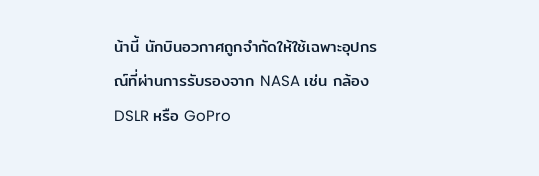น้านี้ นักบินอวกาศถูกจำกัดให้ใช้เฉพาะอุปกรณ์ที่ผ่านการรับรองจาก NASA เช่น กล้อง DSLR หรือ GoPro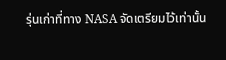รุ่นเก่าที่ทาง NASA จัดเตรียมไว้เท่านั้น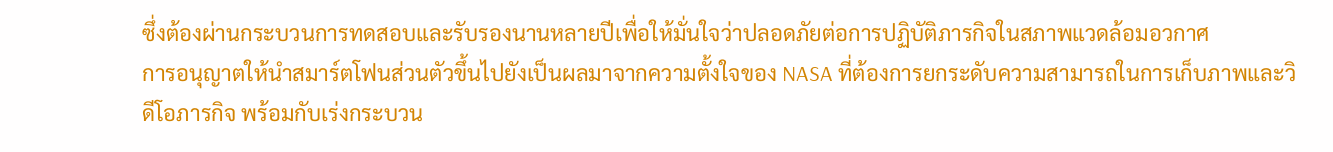ซึ่งต้องผ่านกระบวนการทดสอบและรับรองนานหลายปีเพื่อให้มั่นใจว่าปลอดภัยต่อการปฏิบัติภารกิจในสภาพแวดล้อมอวกาศ
การอนุญาตให้นำสมาร์ตโฟนส่วนตัวขึ้นไปยังเป็นผลมาจากความตั้งใจของ NASA ที่ต้องการยกระดับความสามารถในการเก็บภาพและวิดีโอภารกิจ พร้อมกับเร่งกระบวน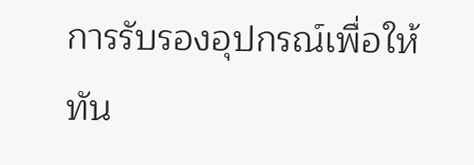การรับรองอุปกรณ์เพื่อให้ทัน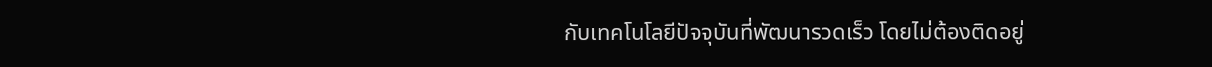กับเทคโนโลยีปัจจุบันที่พัฒนารวดเร็ว โดยไม่ต้องติดอยู่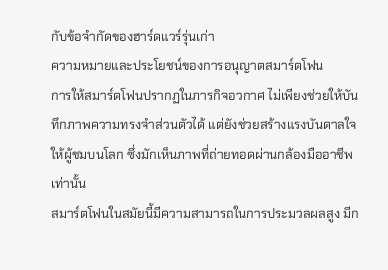กับข้อจำกัดของฮาร์ดแวร์รุ่นเก่า
ความหมายและประโยชน์ของการอนุญาตสมาร์ตโฟน
การให้สมาร์ตโฟนปรากฏในภารกิจอวกาศ ไม่เพียงช่วยให้บันทึกภาพความทรงจำส่วนตัวได้ แต่ยังช่วยสร้างแรงบันดาลใจให้ผู้ชมบนโลก ซึ่งมักเห็นภาพที่ถ่ายทอดผ่านกล้องมืออาชีพเท่านั้น
สมาร์ตโฟนในสมัยนี้มีความสามารถในการประมวลผลสูง มีก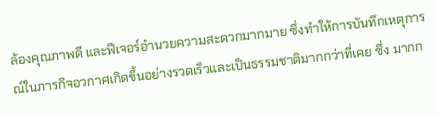ล้องคุณภาพดี และฟีเจอร์อำนวยความสะดวกมากมาย ซึ่งทำให้การบันทึกเหตุการณ์ในภารกิจอวกาศเกิดขึ้นอย่างรวดเร็วและเป็นธรรมชาติมากกว่าที่เคย ซึ่ง มากก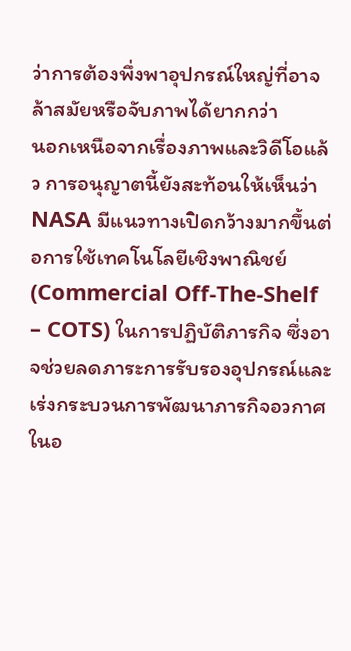ว่าการต้องพึ่งพาอุปกรณ์ใหญ่ที่อาจล้าสมัยหรือจับภาพได้ยากกว่า
นอกเหนือจากเรื่องภาพและวิดีโอแล้ว การอนุญาตนี้ยังสะท้อนให้เห็นว่า NASA มีแนวทางเปิดกว้างมากขึ้นต่อการใช้เทคโนโลยีเชิงพาณิชย์ (Commercial Off-The-Shelf – COTS) ในการปฏิบัติภารกิจ ซึ่งอาจช่วยลดภาระการรับรองอุปกรณ์และเร่งกระบวนการพัฒนาภารกิจอวกาศในอ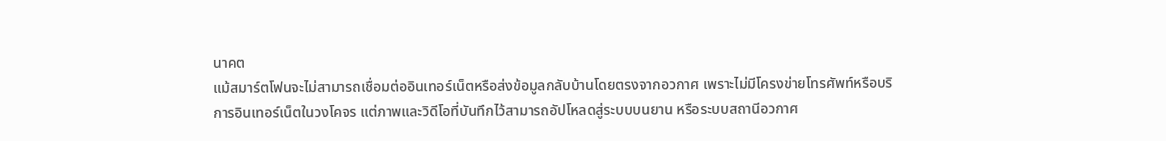นาคต
แม้สมาร์ตโฟนจะไม่สามารถเชื่อมต่ออินเทอร์เน็ตหรือส่งข้อมูลกลับบ้านโดยตรงจากอวกาศ เพราะไม่มีโครงข่ายโทรศัพท์หรือบริการอินเทอร์เน็ตในวงโคจร แต่ภาพและวิดีโอที่บันทึกไว้สามารถอัปโหลดสู่ระบบบนยาน หรือระบบสถานีอวกาศ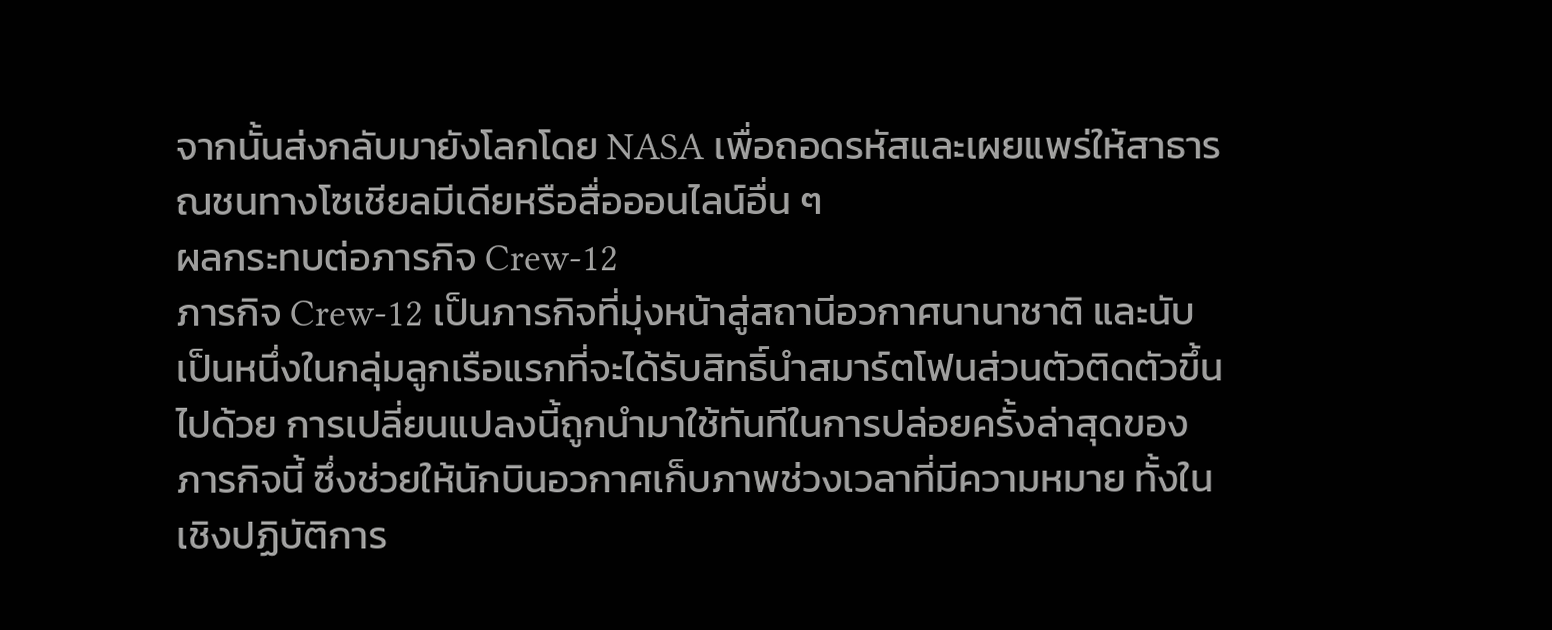จากนั้นส่งกลับมายังโลกโดย NASA เพื่อถอดรหัสและเผยแพร่ให้สาธารณชนทางโซเชียลมีเดียหรือสื่อออนไลน์อื่น ๆ
ผลกระทบต่อภารกิจ Crew-12
ภารกิจ Crew-12 เป็นภารกิจที่มุ่งหน้าสู่สถานีอวกาศนานาชาติ และนับเป็นหนึ่งในกลุ่มลูกเรือแรกที่จะได้รับสิทธิ์นำสมาร์ตโฟนส่วนตัวติดตัวขึ้นไปด้วย การเปลี่ยนแปลงนี้ถูกนำมาใช้ทันทีในการปล่อยครั้งล่าสุดของภารกิจนี้ ซึ่งช่วยให้นักบินอวกาศเก็บภาพช่วงเวลาที่มีความหมาย ทั้งในเชิงปฏิบัติการ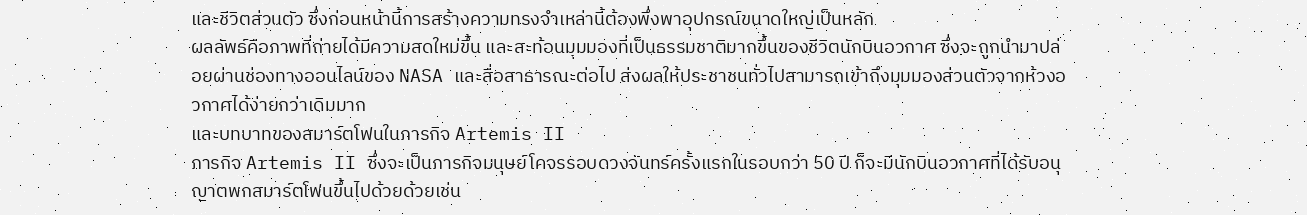และชีวิตส่วนตัว ซึ่งก่อนหน้านี้การสร้างความทรงจำเหล่านี้ต้องพึ่งพาอุปกรณ์ขนาดใหญ่เป็นหลัก
ผลลัพธ์คือภาพที่ถ่ายได้มีความสดใหม่ขึ้น และสะท้อนมุมมองที่เป็นธรรมชาติมากขึ้นของชีวิตนักบินอวกาศ ซึ่งจะถูกนำมาปล่อยผ่านช่องทางออนไลน์ของ NASA และสื่อสาธารณะต่อไป ส่งผลให้ประชาชนทั่วไปสามารถเข้าถึงมุมมองส่วนตัวจากห้วงอวกาศได้ง่ายกว่าเดิมมาก
และบทบาทของสมาร์ตโฟนในภารกิจ Artemis II
ภารกิจ Artemis II ซึ่งจะเป็นภารกิจมนุษย์โคจรรอบดวงจันทร์ครั้งแรกในรอบกว่า 50 ปี ก็จะมีนักบินอวกาศที่ได้รับอนุญาตพกสมาร์ตโฟนขึ้นไปด้วยด้วยเช่น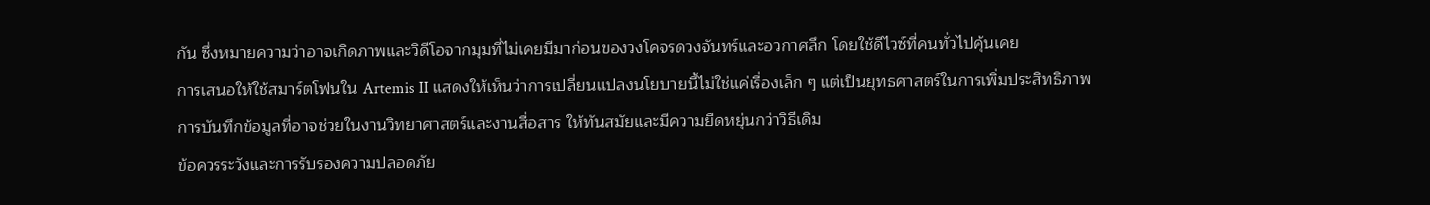กัน ซึ่งหมายความว่าอาจเกิดภาพและวิดีโอจากมุมที่ไม่เคยมีมาก่อนของวงโคจรดวงจันทร์และอวกาศลึก โดยใช้ดีไวซ์ที่คนทั่วไปคุ้นเคย
การเสนอให้ใช้สมาร์ตโฟนใน Artemis II แสดงให้เห็นว่าการเปลี่ยนแปลงนโยบายนี้ไม่ใช่แค่เรื่องเล็ก ๆ แต่เป็นยุทธศาสตร์ในการเพิ่มประสิทธิภาพการบันทึกข้อมูลที่อาจช่วยในงานวิทยาศาสตร์และงานสื่อสาร ให้ทันสมัยและมีความยืดหยุ่นกว่าวิธีเดิม
ข้อควรระวังและการรับรองความปลอดภัย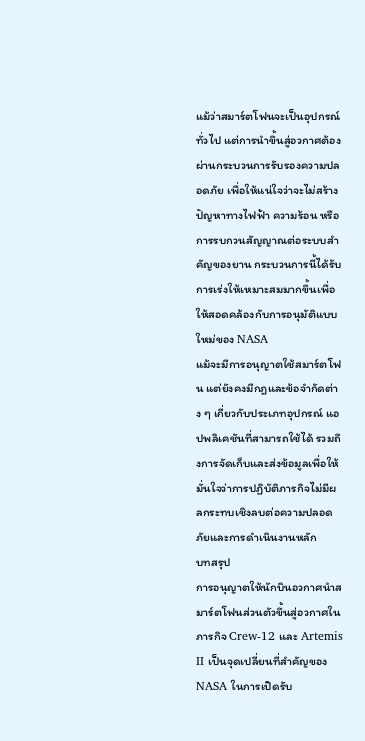แม้ว่าสมาร์ตโฟนจะเป็นอุปกรณ์ทั่วไป แต่การนำขึ้นสู่อวกาศต้องผ่านกระบวนการรับรองความปลอดภัย เพื่อให้แน่ใจว่าจะไม่สร้างปัญหาทางไฟฟ้า ความร้อน หรือการรบกวนสัญญาณต่อระบบสำคัญของยาน กระบวนการนี้ได้รับการเร่งให้เหมาะสมมากขึ้นเพื่อให้สอดคล้องกับการอนุมัติแบบใหม่ของ NASA
แม้จะมีการอนุญาตใช้สมาร์ตโฟน แต่ยังคงมีกฎและข้อจำกัดต่าง ๆ เกี่ยวกับประเภทอุปกรณ์ แอปพลิเคชันที่สามารถใช้ได้ รวมถึงการจัดเก็บและส่งข้อมูลเพื่อให้มั่นใจว่าการปฏิบัติภารกิจไม่มีผลกระทบเชิงลบต่อความปลอดภัยและการดำเนินงานหลัก
บทสรุป
การอนุญาตให้นักบินอวกาศนำสมาร์ตโฟนส่วนตัวขึ้นสู่อวกาศในภารกิจ Crew-12 และ Artemis II เป็นจุดเปลี่ยนที่สำคัญของ NASA ในการเปิดรับ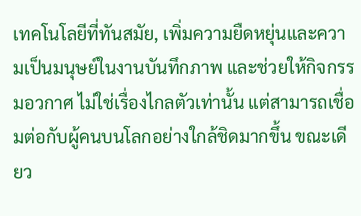เทคโนโลยีที่ทันสมัย, เพิ่มความยืดหยุ่นและความเป็นมนุษย์ในงานบันทึกภาพ และช่วยให้กิจกรรมอวกาศ ไม่ใช่เรื่องไกลตัวเท่านั้น แต่สามารถเชื่อมต่อกับผู้คนบนโลกอย่างใกล้ชิดมากขึ้น ขณะเดียว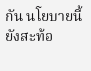กัน นโยบายนี้ยังสะท้อ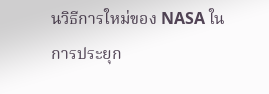นวิธีการใหม่ของ NASA ในการประยุก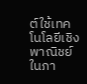ต์ใช้เทคโนโลยีเชิงพาณิชย์ในภา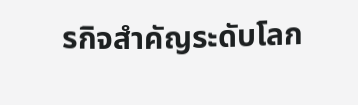รกิจสำคัญระดับโลก